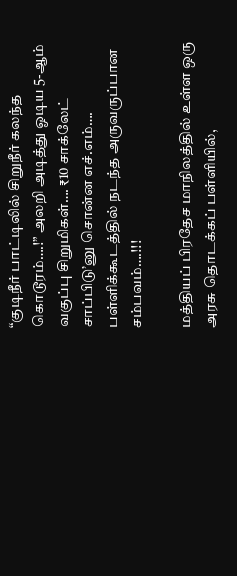“குடிநீர் பாட்டிலில் சிறுநீர் கலந்த கொடூரம்….!” அலறி அடித்து ஓடிய 5-ஆம் வகுப்பு சிறுமிகள்…. ₹10 சாக்லேட் சாப்பிடு’னு சொன்ன எச்.எம்…. பள்ளிக்கூடத்தில் நடந்த அருவருப்பான சம்பவம்….!!!

மத்தியப் பிரதேச மாநிலத்தில் உள்ள ஒரு அரசு தொடக்கப் பள்ளியில்,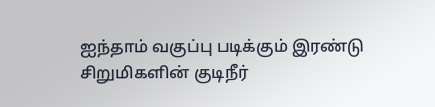ஐந்தாம் வகுப்பு படிக்கும் இரண்டு சிறுமிகளின் குடிநீர்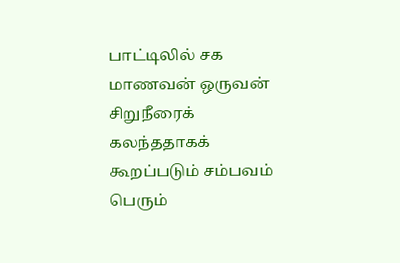பாட்டிலில் சக மாணவன் ஒருவன் சிறுநீரைக் கலந்ததாகக் கூறப்படும் சம்பவம் பெரும்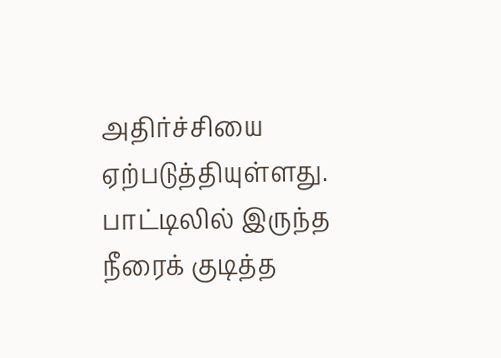அதிர்ச்சியை ஏற்படுத்தியுள்ளது. பாட்டிலில் இருந்த நீரைக் குடித்த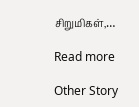சிறுமிகள்,…

Read more

Other Story